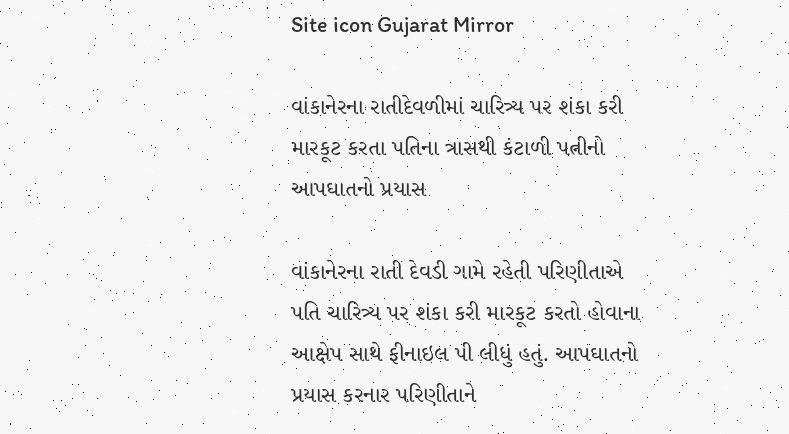Site icon Gujarat Mirror

વાંકાનેરના રાતીદેવળીમાં ચારિત્ર્ય પર શંકા કરી મારકૂટ કરતા પતિના ત્રાસથી કંટાળી પત્નીનો આપઘાતનો પ્રયાસ

વાંકાનેરના રાતી દેવડી ગામે રહેતી પરિણીતાએ પતિ ચારિત્ર્ય પર શંકા કરી મારકૂટ કરતો હોવાના આક્ષેપ સાથે ફીનાઇલ પી લીધું હતું. આપઘાતનો પ્રયાસ કરનાર પરિણીતાને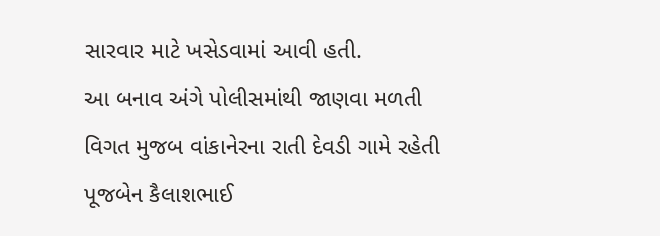સારવાર માટે ખસેડવામાં આવી હતી.
આ બનાવ અંગે પોલીસમાંથી જાણવા મળતી વિગત મુજબ વાંકાનેરના રાતી દેવડી ગામે રહેતી પૂજબેન કૈલાશભાઈ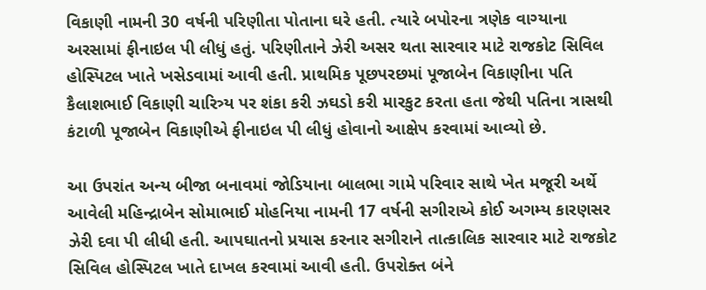વિકાણી નામની 30 વર્ષની પરિણીતા પોતાના ઘરે હતી. ત્યારે બપોરના ત્રણેક વાગ્યાના અરસામાં ફીનાઇલ પી લીધું હતું. પરિણીતાને ઝેરી અસર થતા સારવાર માટે રાજકોટ સિવિલ હોસ્પિટલ ખાતે ખસેડવામાં આવી હતી. પ્રાથમિક પૂછપરછમાં પૂજાબેન વિકાણીના પતિ કૈલાશભાઈ વિકાણી ચારિત્ર્ય પર શંકા કરી ઝઘડો કરી મારકુટ કરતા હતા જેથી પતિના ત્રાસથી કંટાળી પૂજાબેન વિકાણીએ ફીનાઇલ પી લીધું હોવાનો આક્ષેપ કરવામાં આવ્યો છે.

આ ઉપરાંત અન્ય બીજા બનાવમાં જોડિયાના બાલભા ગામે પરિવાર સાથે ખેત મજૂરી અર્થે આવેલી મહિન્દ્રાબેન સોમાભાઈ મોહનિયા નામની 17 વર્ષની સગીરાએ કોઈ અગમ્ય કારણસર ઝેરી દવા પી લીધી હતી. આપઘાતનો પ્રયાસ કરનાર સગીરાને તાત્કાલિક સારવાર માટે રાજકોટ સિવિલ હોસ્પિટલ ખાતે દાખલ કરવામાં આવી હતી. ઉપરોક્ત બંને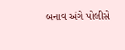બનાવ અંગે પોલીસે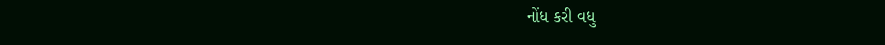નોંધ કરી વધુ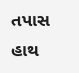તપાસ હાથ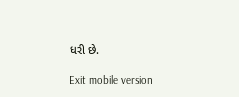ધરી છે.

Exit mobile version